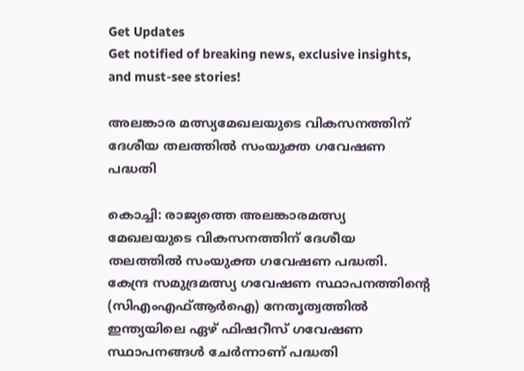Get Updates
Get notified of breaking news, exclusive insights, and must-see stories!

അലങ്കാര മത്സ്യമേഖലയുടെ വികസനത്തിന് ദേശീയ തലത്തിൽ സംയുക്ത ഗവേഷണ പദ്ധതി

കൊച്ചി: രാജ്യത്തെ അലങ്കാരമത്സ്യ മേഖലയുടെ വികസനത്തിന് ദേശീയ തലത്തിൽ സംയുക്ത ഗവേഷണ പദ്ധതി. കേന്ദ്ര സമുദ്രമത്സ്യ ഗവേഷണ സ്ഥാപനത്തിന്റെ (സിഎംഎഫ്ആർഐ) നേതൃത്വത്തിൽ ഇന്ത്യയിലെ ഏഴ് ഫിഷറീസ് ഗവേഷണ സ്ഥാപനങ്ങൾ ചേർന്നാണ് പദ്ധതി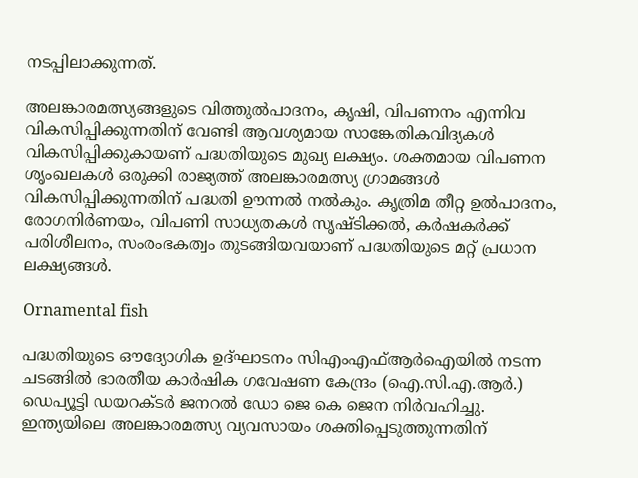നടപ്പിലാക്കുന്നത്.

അലങ്കാരമത്സ്യങ്ങളുടെ വിത്തുൽപാദനം, കൃഷി, വിപണനം എന്നിവ വികസിപ്പിക്കുന്നതിന് വേണ്ടി ആവശ്യമായ സാങ്കേതികവിദ്യകൾ വികസിപ്പിക്കുകായണ് പദ്ധതിയുടെ മുഖ്യ ലക്ഷ്യം. ശക്തമായ വിപണന ശൃംഖലകൾ ഒരുക്കി രാജ്യത്ത് അലങ്കാരമത്സ്യ ഗ്രാമങ്ങൾ വികസിപ്പിക്കുന്നതിന് പദ്ധതി ഊന്നൽ നൽകും. കൃത്രിമ തീറ്റ ഉൽപാദനം, രോഗനിർണയം, വിപണി സാധ്യതകൾ സൃഷ്ടിക്കൽ, കർഷകർക്ക് പരിശീലനം, സംരംഭകത്വം തുടങ്ങിയവയാണ് പദ്ധതിയുടെ മറ്റ് പ്രധാന ലക്ഷ്യങ്ങൾ.

Ornamental fish

പദ്ധതിയുടെ ഔദ്യോഗിക ഉദ്ഘാടനം സിഎംഎഫ്ആർഐയിൽ നടന്ന ചടങ്ങിൽ ഭാരതീയ കാർഷിക ഗവേഷണ കേന്ദ്രം (ഐ.സി.എ.ആർ.) ഡെപ്യൂട്ടി ഡയറക്ടർ ജനറൽ ഡോ ജെ കെ ജെന നിർവഹിച്ചു. ഇന്ത്യയിലെ അലങ്കാരമത്സ്യ വ്യവസായം ശക്തിപ്പെടുത്തുന്നതിന്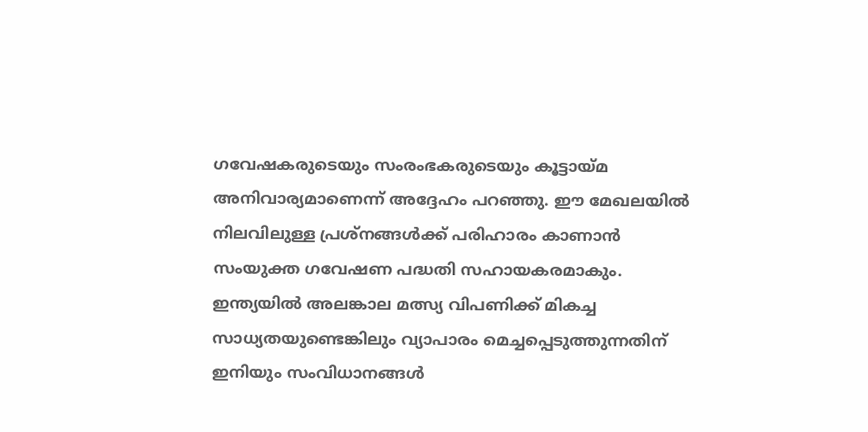ഗവേഷകരുടെയും സംരംഭകരുടെയും കൂട്ടായ്മ അനിവാര്യമാണെന്ന് അദ്ദേഹം പറഞ്ഞു. ഈ മേഖലയിൽ നിലവിലുള്ള പ്രശ്‌നങ്ങൾക്ക് പരിഹാരം കാണാൻ സംയുക്ത ഗവേഷണ പദ്ധതി സഹായകരമാകും. ഇന്ത്യയിൽ അലങ്കാല മത്സ്യ വിപണിക്ക് മികച്ച സാധ്യതയുണ്ടെങ്കിലും വ്യാപാരം മെച്ചപ്പെടുത്തുന്നതിന് ഇനിയും സംവിധാനങ്ങൾ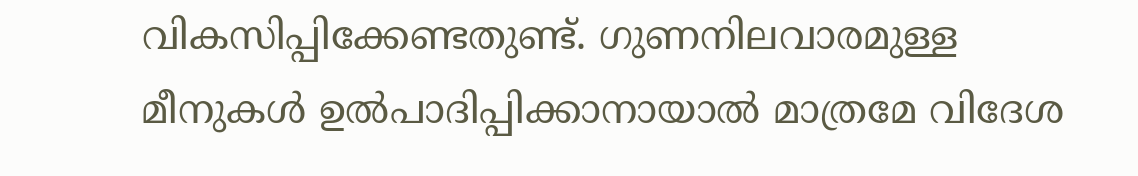വികസിപ്പിക്കേണ്ടതുണ്ട്. ഗുണനിലവാരമുള്ള മീനുകൾ ഉൽപാദിപ്പിക്കാനായാൽ മാത്രമേ വിദേശ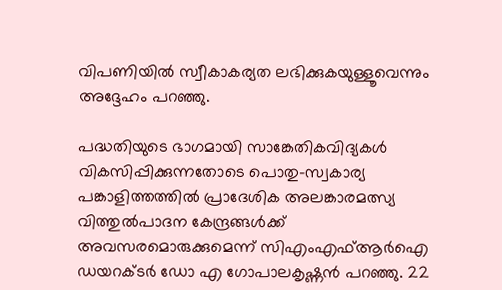വിപണിയിൽ സ്വീകാകര്യത ലഭിക്കുകയുള്ളൂവെന്നും അദ്ദേഹം പറഞ്ഞു.

പദ്ധതിയുടെ ഭാഗമായി സാങ്കേതികവിദ്യകൾ വികസിപ്പിക്കുന്നതോടെ പൊതു-സ്വകാര്യ പങ്കാളിത്തത്തിൽ പ്രാദേശിക അലങ്കാരമത്സ്യ വിത്തുൽപാദന കേന്ദ്രങ്ങൾക്ക് അവസരമൊരുക്കുമെന്ന് സിഎംഎഫ്ആർഐ ഡയറക്ടർ ഡോ എ ഗോപാലകൃഷ്ണൻ പറഞ്ഞു. 22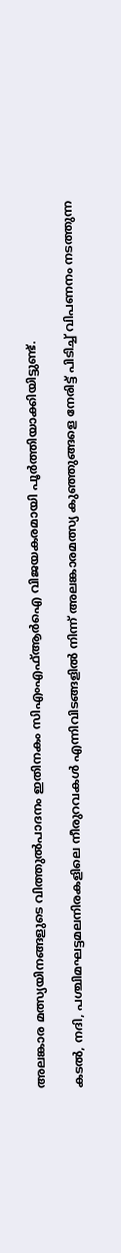അലങ്കാര മത്സ്യയിനങ്ങളുടെ വിത്തുൽപാദനം ഇതിനകം സിഎംഎഫ്ആർഐ വിജയകരമായി പൂർത്തിയാക്കിയിട്ടുണ്ട്.

കടൽ, നദി, പശ്ചിമഘട്ടമലനിരകളിലെ നീരുറവകൾ എന്നിവിടങ്ങളിൽ നിന്ന് അലങ്കാരമത്സ്യ കുഞ്ഞുങ്ങളെ നേരിട്ട് പിടിച്ച് വിപണനം നടത്തുന്ന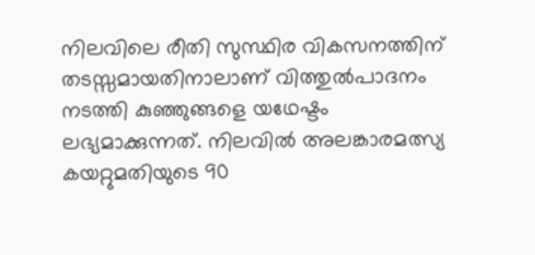നിലവിലെ രീതി സുസ്ഥിര വികസനത്തിന് തടസ്സമായതിനാലാണ് വിത്തുൽപാദനം നടത്തി കുഞ്ഞുങ്ങളെ യഥേഷ്ടം ലഭ്യമാക്കുന്നത്. നിലവിൽ അലങ്കാരമത്സ്യ കയറ്റുമതിയുടെ 90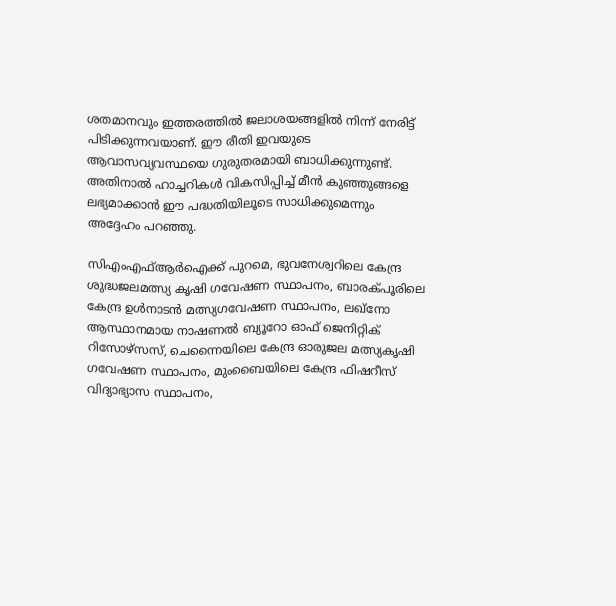ശതമാനവും ഇത്തരത്തിൽ ജലാശയങ്ങളിൽ നിന്ന് നേരിട്ട് പിടിക്കുന്നവയാണ്. ഈ രീതി ഇവയുടെ ആവാസവ്യവസ്ഥയെ ഗുരുതരമായി ബാധിക്കുന്നുണ്ട്. അതിനാൽ ഹാച്ചറികൾ വികസിപ്പിച്ച് മീൻ കുഞ്ഞുങ്ങളെ ലഭ്യമാക്കാൻ ഈ പദ്ധതിയിലൂടെ സാധിക്കുമെന്നും അദ്ദേഹം പറഞ്ഞു.

സിഎംഎഫ്ആർഐക്ക് പുറമെ, ഭുവനേശ്വറിലെ കേന്ദ്ര ശുദ്ധജലമത്സ്യ കൃഷി ഗവേഷണ സ്ഥാപനം, ബാരക്പൂരിലെ കേന്ദ്ര ഉൾനാടൻ മത്സ്യഗവേഷണ സ്ഥാപനം, ലഖ്നോ ആസ്ഥാനമായ നാഷണൽ ബ്യൂറോ ഓഫ് ജെനിറ്റിക് റിസോഴ്സസ്, ചെന്നൈയിലെ കേന്ദ്ര ഓരുജല മത്സ്യകൃഷി ഗവേഷണ സ്ഥാപനം, മുംബൈയിലെ കേന്ദ്ര ഫിഷറീസ് വിദ്യാഭ്യാസ സ്ഥാപനം,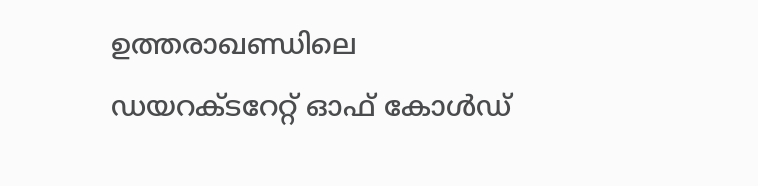ഉത്തരാഖണ്ഡിലെ ഡയറക്ടറേറ്റ് ഓഫ് കോൾഡ്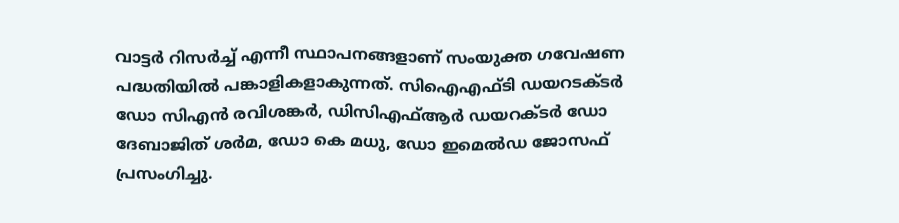വാട്ടർ റിസർച്ച് എന്നീ സ്ഥാപനങ്ങളാണ് സംയുക്ത ഗവേഷണ പദ്ധതിയിൽ പങ്കാളികളാകുന്നത്. സിഐഎഫ്ടി ഡയറടക്ടർ ഡോ സിഎൻ രവിശങ്കർ, ഡിസിഎഫ്ആർ ഡയറക്ടർ ഡോ ദേബാജിത് ശർമ, ഡോ കെ മധു, ഡോ ഇമെൽഡ ജോസഫ് പ്രസംഗിച്ചു.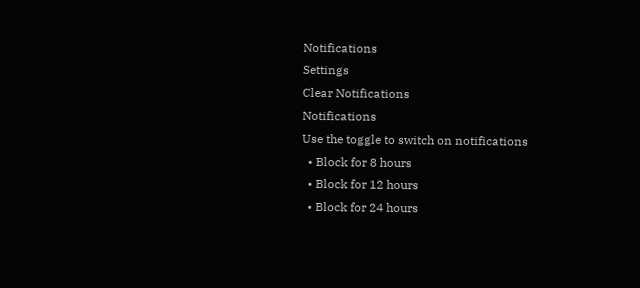Notifications
Settings
Clear Notifications
Notifications
Use the toggle to switch on notifications
  • Block for 8 hours
  • Block for 12 hours
  • Block for 24 hours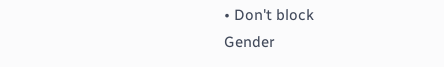• Don't block
Gender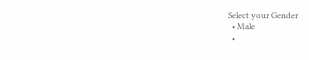Select your Gender
  • Male
  •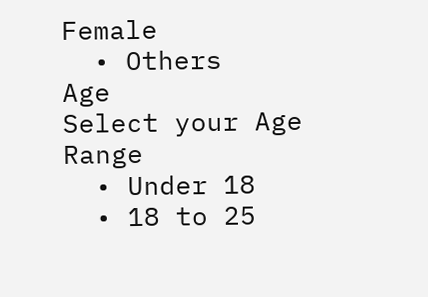Female
  • Others
Age
Select your Age Range
  • Under 18
  • 18 to 25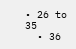• 26 to 35
  • 36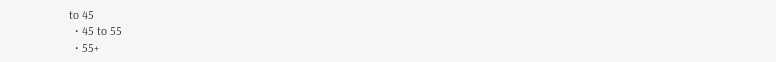to 45
  • 45 to 55
  • 55+